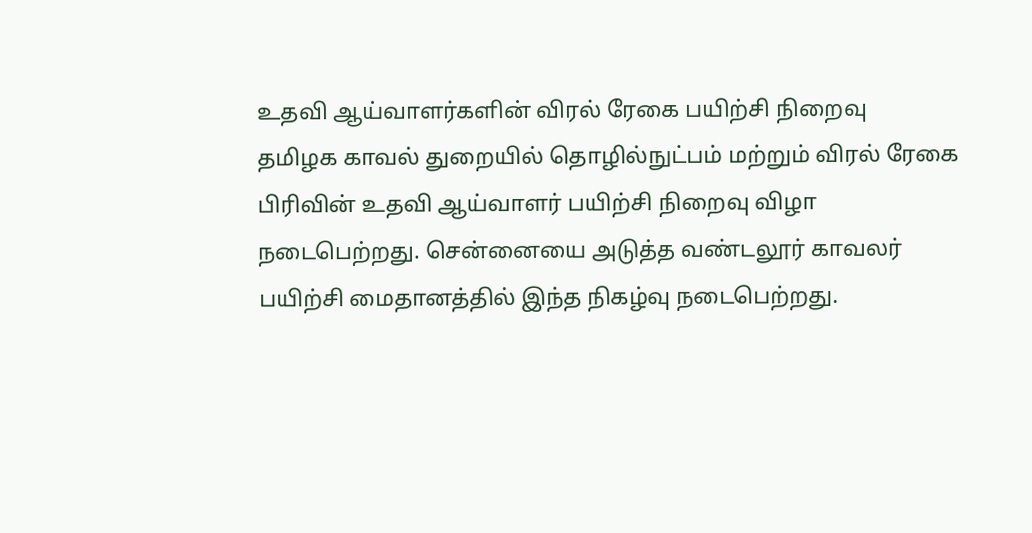உதவி ஆய்வாளர்களின் விரல் ரேகை பயிற்சி நிறைவு
தமிழக காவல் துறையில் தொழில்நுட்பம் மற்றும் விரல் ரேகை பிரிவின் உதவி ஆய்வாளர் பயிற்சி நிறைவு விழா நடைபெற்றது. சென்னையை அடுத்த வண்டலூர் காவலர் பயிற்சி மைதானத்தில் இந்த நிகழ்வு நடைபெற்றது.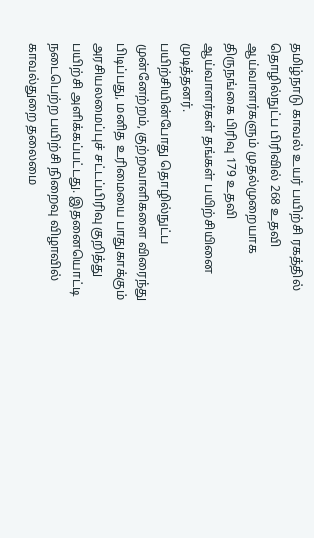தமிழ்நாடு காவல் உயர் பயிற்சி ரகத்தில் தொழில்நுட்ப பிரிவில் 268 உதவி ஆய்வாளர்களும் முதல்முறையாக திருநங்கை பிரிவு 179 உதவி ஆய்வாளர்கள் தங்கள் பயிற்சியினை முடித்தனர்.
பயிற்சியின்போது தொழில்நுட்ப முன்னேற்றம், குற்றவாளிகளை விரைந்து பிடிப்பது, மனித உரிமையை பாதுகாக்கும் அரசியலமைப்புச் சட்டப்பிரிவு குறித்து பயிற்சி அளிக்கப்பட்டது. இதனையொட்டி நடைபெற்ற பயிற்சி நிறைவு விழாவில் காவல்துறை தலைமை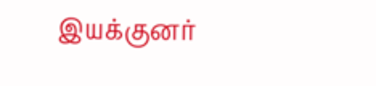இயக்குனர்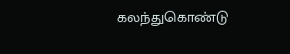கலந்துகொண்டு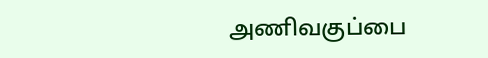அணிவகுப்பை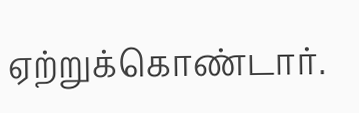ஏற்றுக்கொண்டார்.